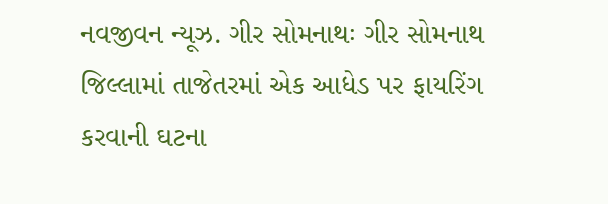નવજીવન ન્યૂઝ. ગીર સોમનાથઃ ગીર સોમનાથ જિલ્લામાં તાજેતરમાં એક આધેડ પર ફાયરિંગ કરવાની ઘટના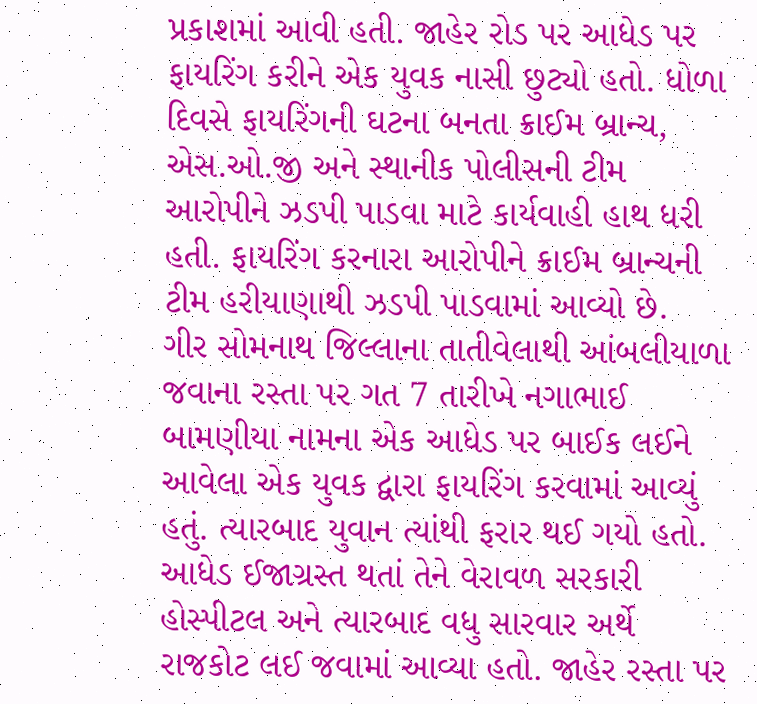પ્રકાશમાં આવી હતી. જાહેર રોડ પર આધેડ પર ફાયરિંગ કરીને એક યુવક નાસી છુટ્યો હતો. ધોળા દિવસે ફાયરિંગની ઘટના બનતા ક્રાઈમ બ્રાન્ચ, એસ.ઓ.જી અને સ્થાનીક પોલીસની ટીમ આરોપીને ઝડપી પાડવા માટે કાર્યવાહી હાથ ધરી હતી. ફાયરિંગ કરનારા આરોપીને ક્રાઈમ બ્રાન્ચની ટીમ હરીયાણાથી ઝડપી પાડવામાં આવ્યો છે.
ગીર સોમનાથ જિલ્લાના તાતીવેલાથી આંબલીયાળા જવાના રસ્તા પર ગત 7 તારીખે નગાભાઈ બામણીયા નામના એક આધેડ પર બાઈક લઈને આવેલા એક યુવક દ્વારા ફાયરિંગ કરવામાં આવ્યું હતું. ત્યારબાદ યુવાન ત્યાંથી ફરાર થઈ ગયો હતો. આધેડ ઈજાગ્રસ્ત થતાં તેને વેરાવળ સરકારી હોસ્પીટલ અને ત્યારબાદ વધુ સારવાર અર્થે રાજકોટ લઈ જવામાં આવ્યા હતો. જાહેર રસ્તા પર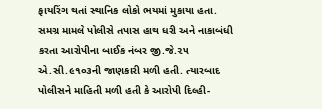ફાયરિંગ થતાં સ્થાનિક લોકો ભયમાં મુકાયા હતા.
સમગ્ર મામલે પોલીસે તપાસ હાથ ધરી અને નાકાબંધી કરતા આરોપીના બાઈક નંબર જી.જે.૨૫ એ.સી.૯૧૦૩ની જાણકારી મળી હતી. ત્યારબાદ પોલીસને માહિતી મળી હતી કે આરોપી દિલ્હી-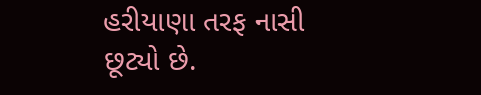હરીયાણા તરફ નાસી છૂટ્યો છે.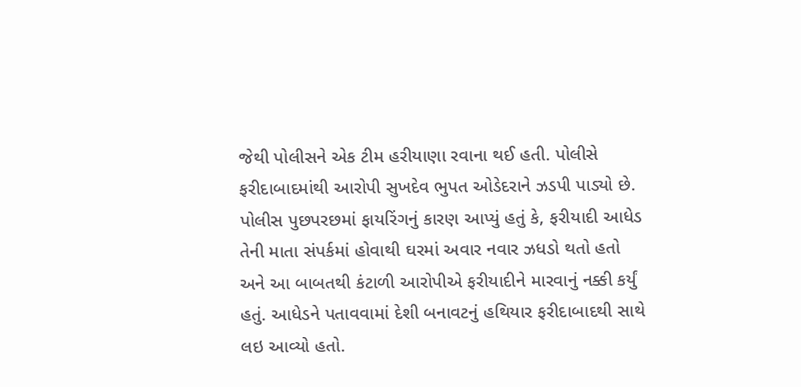જેથી પોલીસને એક ટીમ હરીયાણા રવાના થઈ હતી. પોલીસે ફરીદાબાદમાંથી આરોપી સુખદેવ ભુપત ઓડેદરાને ઝડપી પાડ્યો છે. પોલીસ પુછપરછમાં ફાયરિંગનું કારણ આપ્યું હતું કે, ફરીયાદી આધેડ તેની માતા સંપર્કમાં હોવાથી ઘરમાં અવાર નવાર ઝધડો થતો હતો અને આ બાબતથી કંટાળી આરોપીએ ફરીયાદીને મારવાનું નક્કી કર્યું હતું. આધેડને પતાવવામાં દેશી બનાવટનું હથિયાર ફરીદાબાદથી સાથે લઇ આવ્યો હતો.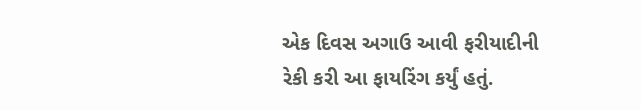એક દિવસ અગાઉ આવી ફરીયાદીની રેકી કરી આ ફાયરિંગ કર્યું હતું.